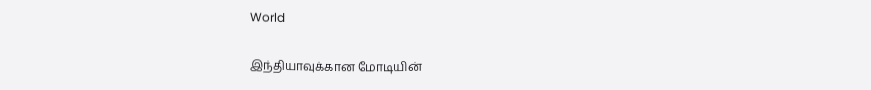World

இந்தியாவுக்கான மோடியின்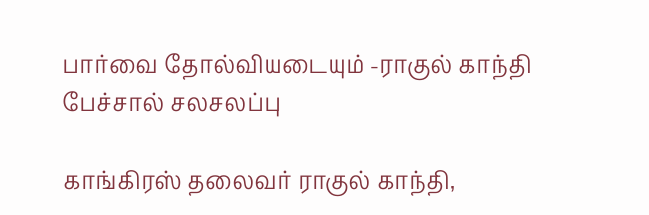பார்வை தோல்வியடையும் -ராகுல் காந்தி பேச்சால் சலசலப்பு

காங்கிரஸ் தலைவர் ராகுல் காந்தி,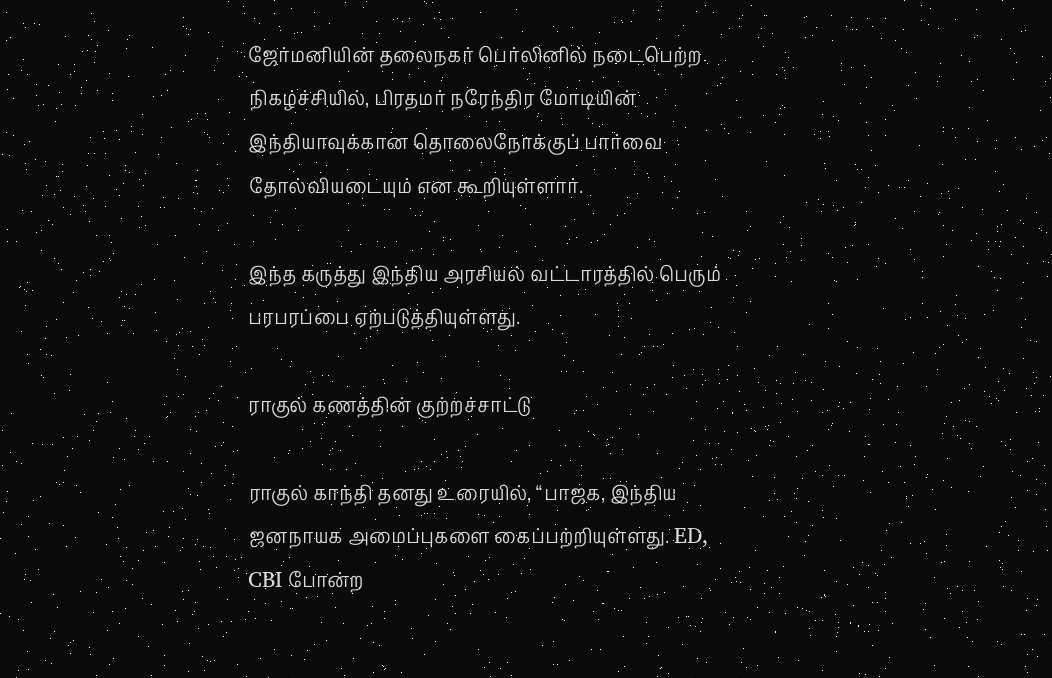ஜேர்மனியின் தலைநகர் பெர்லினில் நடைபெற்ற நிகழ்ச்சியில், பிரதமர் நரேந்திர மோடியின் இந்தியாவுக்கான தொலைநோக்குப் பார்வை தோல்வியடையும் என கூறியுள்ளார்.

இந்த கருத்து இந்திய அரசியல் வட்டாரத்தில் பெரும் பரபரப்பை ஏற்படுத்தியுள்ளது.

ராகுல் கணத்தின் குற்றச்சாட்டு

ராகுல் காந்தி தனது உரையில், “பாஜக, இந்திய ஜனநாயக அமைப்புகளை கைப்பற்றியுள்ளது. ED, CBI போன்ற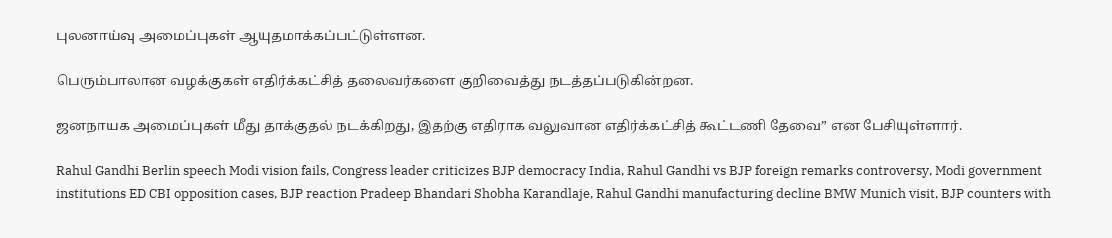புலனாய்வு அமைப்புகள் ஆயுதமாக்கப்பட்டுள்ளன.

பெரும்பாலான வழக்குகள் எதிர்க்கட்சித் தலைவர்களை குறிவைத்து நடத்தப்படுகின்றன.

ஜனநாயக அமைப்புகள் மீது தாக்குதல் நடக்கிறது, இதற்கு எதிராக வலுவான எதிர்க்கட்சித் கூட்டணி தேவை” என பேசியுள்ளார்.

Rahul Gandhi Berlin speech Modi vision fails, Congress leader criticizes BJP democracy India, Rahul Gandhi vs BJP foreign remarks controversy, Modi government institutions ED CBI opposition cases, BJP reaction Pradeep Bhandari Shobha Karandlaje, Rahul Gandhi manufacturing decline BMW Munich visit, BJP counters with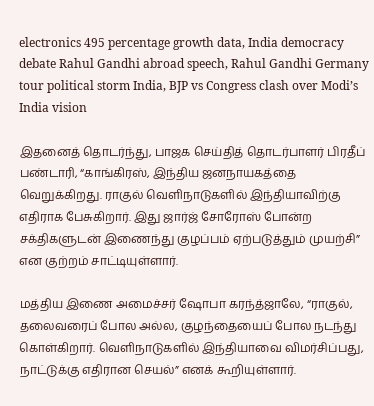electronics 495 percentage growth data, India democracy debate Rahul Gandhi abroad speech, Rahul Gandhi Germany tour political storm India, BJP vs Congress clash over Modi’s India vision

இதனைத் தொடர்ந்து, பாஜக செய்தித் தொடர்பாளர் பிரதீப் பண்டாரி, “காங்கிரஸ், இந்திய ஜனநாயகத்தை வெறுக்கிறது. ராகுல் வெளிநாடுகளில் இந்தியாவிற்கு எதிராக பேசுகிறார். இது ஜார்ஜ் சோரோஸ் போன்ற சக்திகளுடன் இணைந்து குழப்பம் ஏற்படுத்தும் முயற்சி” என குற்றம் சாட்டியுள்ளார்.

மத்திய இணை அமைச்சர் ஷோபா கரந்த்ஜாலே, “ராகுல், தலைவரைப் போல அல்ல, குழந்தையைப் போல நடந்து கொள்கிறார். வெளிநாடுகளில் இந்தியாவை விமர்சிப்பது, நாட்டுக்கு எதிரான செயல்” எனக் கூறியுள்ளார்.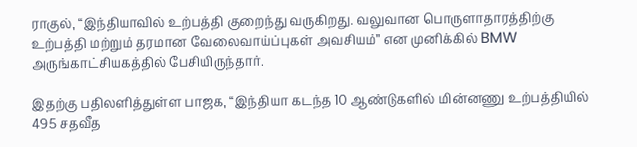ராகுல், “இந்தியாவில் உற்பத்தி குறைந்து வருகிறது. வலுவான பொருளாதாரத்திற்கு உற்பத்தி மற்றும் தரமான வேலைவாய்ப்புகள் அவசியம்” என முனிக்கில் BMW அருங்காட்சியகத்தில் பேசியிருந்தார்.

இதற்கு பதிலளித்துள்ள பாஜக, “இந்தியா கடந்த 10 ஆண்டுகளில் மின்னணு உற்பத்தியில் 495 சதவீத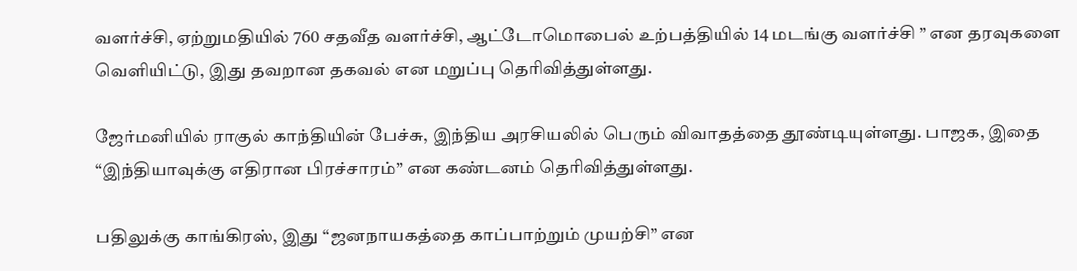வளர்ச்சி, ஏற்றுமதியில் 760 சதவீத வளர்ச்சி, ஆட்டோமொபைல் உற்பத்தியில் 14 மடங்கு வளர்ச்சி ” என தரவுகளை வெளியிட்டு, இது தவறான தகவல் என மறுப்பு தெரிவித்துள்ளது.

ஜேர்மனியில் ராகுல் காந்தியின் பேச்சு, இந்திய அரசியலில் பெரும் விவாதத்தை தூண்டியுள்ளது. பாஜக, இதை “இந்தியாவுக்கு எதிரான பிரச்சாரம்” என கண்டனம் தெரிவித்துள்ளது.

பதிலுக்கு காங்கிரஸ், இது “ஜனநாயகத்தை காப்பாற்றும் முயற்சி” என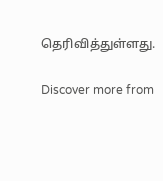தெரிவித்துள்ளது.

Discover more from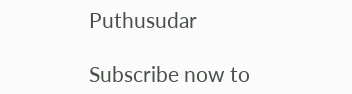Puthusudar

Subscribe now to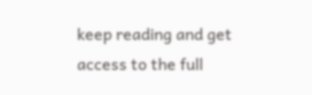keep reading and get access to the full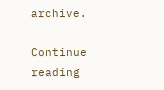archive.

Continue reading